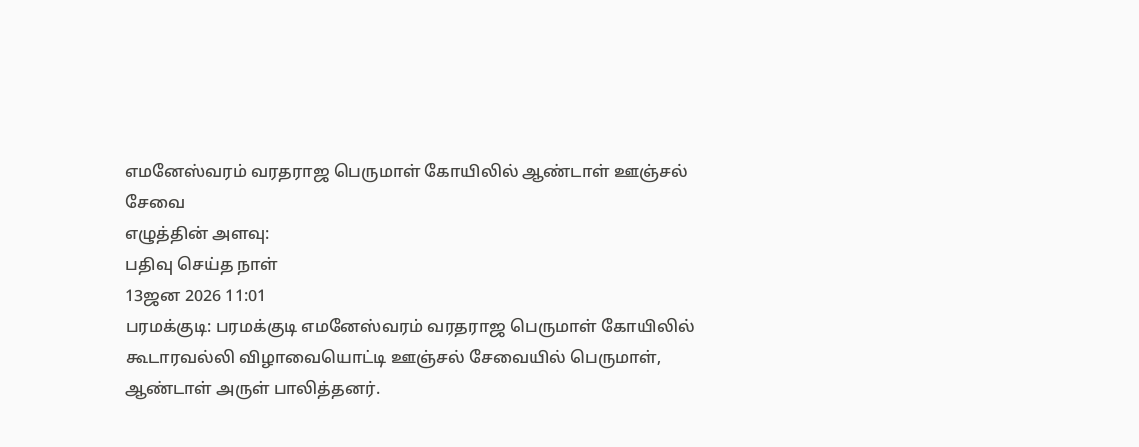எமனேஸ்வரம் வரதராஜ பெருமாள் கோயிலில் ஆண்டாள் ஊஞ்சல் சேவை
எழுத்தின் அளவு:
பதிவு செய்த நாள்
13ஜன 2026 11:01
பரமக்குடி: பரமக்குடி எமனேஸ்வரம் வரதராஜ பெருமாள் கோயிலில் கூடாரவல்லி விழாவையொட்டி ஊஞ்சல் சேவையில் பெருமாள், ஆண்டாள் அருள் பாலித்தனர்.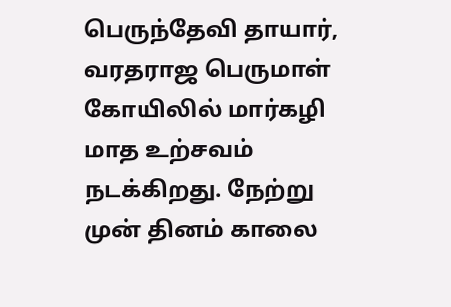பெருந்தேவி தாயார், வரதராஜ பெருமாள் கோயிலில் மார்கழி மாத உற்சவம் நடக்கிறது. நேற்று முன் தினம் காலை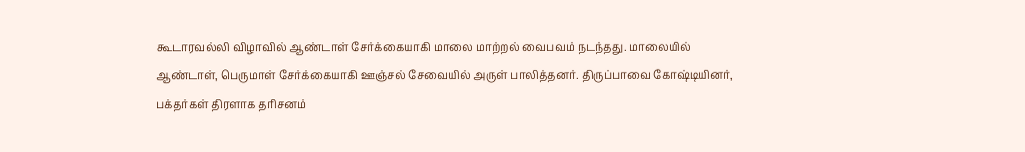கூடாரவல்லி விழாவில் ஆண்டாள் சேர்க்கையாகி மாலை மாற்றல் வைபவம் நடந்தது. மாலையில் ஆண்டாள், பெருமாள் சேர்க்கையாகி ஊஞ்சல் சேவையில் அருள் பாலித்தனர். திருப்பாவை கோஷ்டியினர், பக்தர்கள் திரளாக தரிசனம்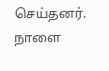செய்தனர். நாளை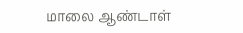மாலை ஆண்டாள்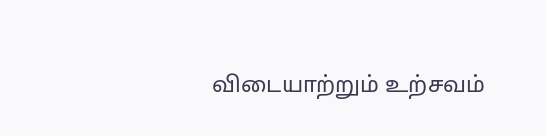விடையாற்றும் உற்சவம்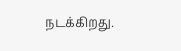நடக்கிறது.